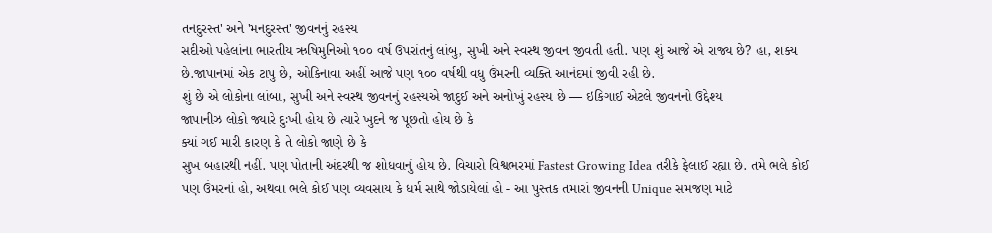તનદુરસ્ત' અને 'મનદુરસ્ત' જીવનનું રહસ્ય
સદીઓ પહેલાંના ભારતીય ઋષિમુનિઓ ૧૦૦ વર્ષ ઉપરાંતનું લાંબુ, સુખી અને સ્વસ્થ જીવન જીવતી હતી. પણ શું આજે એ રાજ્ય છે? હા, શક્ય છે.જાપાનમાં એક ટાપુ છે, ઓકિનાવા અહીં આજે પણ ૧૦૦ વર્ષથી વધુ ઉંમરની વ્યક્તિ આનંદમાં જીવી રહી છે.
શું છે એ લોકોના લાંબા, સુખી અને સ્વસ્થ જીવનનું રહસ્યએ જાદુઈ અને અનોખું રહસ્ય છે — ઇકિગાઈ એટલે જીવનનો ઉદ્દેશ્ય
જાપાનીઝ લોકો જ્યારે દુઃખી હોય છે ત્યારે ખુદને જ પૂછતો હોય છે કે
ક્યાં ગઈ મારી કારણ કે તે લોકો જાણે છે કે
સુખ બહારથી નહીં. પણ પોતાની અંદરથી જ શોધવાનું હોય છે. વિચારો વિશ્વભરમાં Fastest Growing Idea તરીકે ફેલાઈ રહ્યા છે. તમે ભલે કોઈ પણ ઉંમરનાં હો, અથવા ભલે કોઈ પણ વ્યવસાય કે ધર્મ સાથે જોડાયેલાં હો - આ પુસ્તક તમારાં જીવનની Unique સમજણ માટે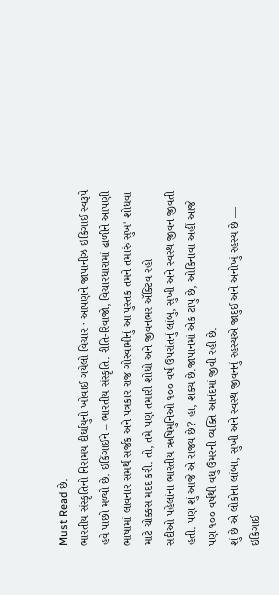Must Read છે.
ભારતીય સંસ્કૃતિનો નિરામય દીર્ઘાયુનો ખોવાઈ ગયેલો વિચાર · આપણને જાપાનીઝ ઇકિગાઈ સ્વરૂપે હવે પાછો મળ્યો છે. ઇકિંગાઈને – ભારતીય સંસ્કૃતિ. રીતિ-રિવાજો, વિચારધારામાં ઢાળીને આપણી ભાષામાં લાવનાર સમર્થ સર્જક અને પત્રકાર રાજ ગોસ્વામીનું આ પુસ્તક તમને તમારું સુખ' શોધવા માટે ચોક્કસ મદદ કરી. તો, તમે પણ તમારી શોધો અને જીવનભર ઍક્ટિવ રહો
સદીઓ પહેલાંના ભારતીય ઋષિમુનિઓ ૧૦૦ વર્ષ ઉપરાંતનું લાંબુ, સુખી અને સ્વસ્થ જીવન જીવતી હતી. પણ શું આજે એ રાજ્ય છે? હા, શક્ય છે.જાપાનમાં એક ટાપુ છે, ઓકિનાવા અહીં આજે પણ ૧૦૦ વર્ષથી વધુ ઉંમરની વ્યક્તિ આનંદમાં જીવી રહી છે.
શું છે એ લોકોના લાંબા, સુખી અને સ્વસ્થ જીવનનું રહસ્યએ જાદુઈ અને અનોખું રહસ્ય છે — ઇકિગાઈ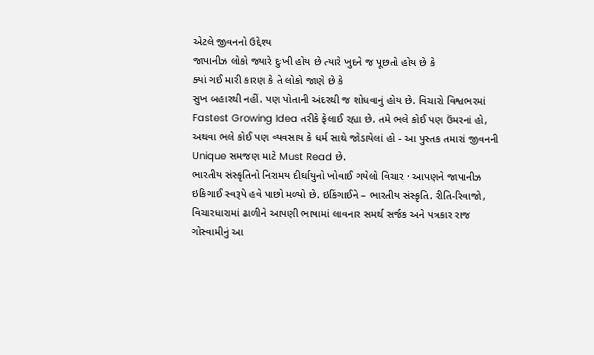એટલે જીવનનો ઉદ્દેશ્ય
જાપાનીઝ લોકો જ્યારે દુઃખી હોય છે ત્યારે ખુદને જ પૂછતો હોય છે કે
ક્યાં ગઈ મારી કારણ કે તે લોકો જાણે છે કે
સુખ બહારથી નહીં. પણ પોતાની અંદરથી જ શોધવાનું હોય છે. વિચારો વિશ્વભરમાં Fastest Growing Idea તરીકે ફેલાઈ રહ્યા છે. તમે ભલે કોઈ પણ ઉંમરનાં હો, અથવા ભલે કોઈ પણ વ્યવસાય કે ધર્મ સાથે જોડાયેલાં હો - આ પુસ્તક તમારાં જીવનની Unique સમજણ માટે Must Read છે.
ભારતીય સંસ્કૃતિનો નિરામય દીર્ઘાયુનો ખોવાઈ ગયેલો વિચાર · આપણને જાપાનીઝ ઇકિગાઈ સ્વરૂપે હવે પાછો મળ્યો છે. ઇકિંગાઈને – ભારતીય સંસ્કૃતિ. રીતિ-રિવાજો, વિચારધારામાં ઢાળીને આપણી ભાષામાં લાવનાર સમર્થ સર્જક અને પત્રકાર રાજ ગોસ્વામીનું આ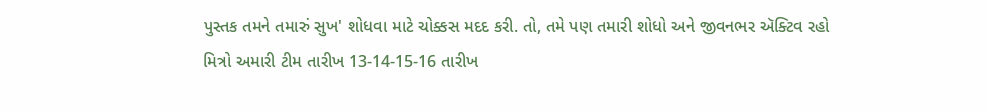પુસ્તક તમને તમારું સુખ' શોધવા માટે ચોક્કસ મદદ કરી. તો, તમે પણ તમારી શોધો અને જીવનભર ઍક્ટિવ રહો
મિત્રો અમારી ટીમ તારીખ 13-14-15-16 તારીખ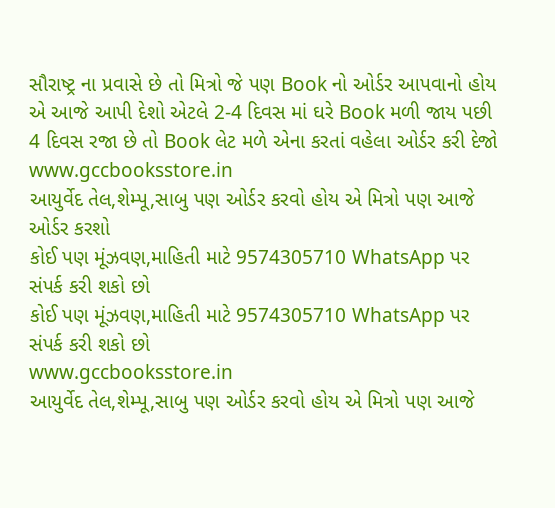સૌરાષ્ટ્ર ના પ્રવાસે છે તો મિત્રો જે પણ Book નો ઓર્ડર આપવાનો હોય એ આજે આપી દેશો એટલે 2-4 દિવસ માં ઘરે Book મળી જાય પછી 4 દિવસ રજા છે તો Book લેટ મળે એના કરતાં વહેલા ઓર્ડર કરી દેજો
www.gccbooksstore.in
આયુર્વેદ તેલ,શેમ્પૂ,સાબુ પણ ઓર્ડર કરવો હોય એ મિત્રો પણ આજે ઓર્ડર કરશો
કોઈ પણ મૂંઝવણ,માહિતી માટે 9574305710 WhatsApp પર સંપર્ક કરી શકો છો
કોઈ પણ મૂંઝવણ,માહિતી માટે 9574305710 WhatsApp પર સંપર્ક કરી શકો છો
www.gccbooksstore.in
આયુર્વેદ તેલ,શેમ્પૂ,સાબુ પણ ઓર્ડર કરવો હોય એ મિત્રો પણ આજે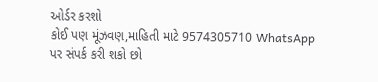ઓર્ડર કરશો
કોઈ પણ મૂંઝવણ,માહિતી માટે 9574305710 WhatsApp પર સંપર્ક કરી શકો છો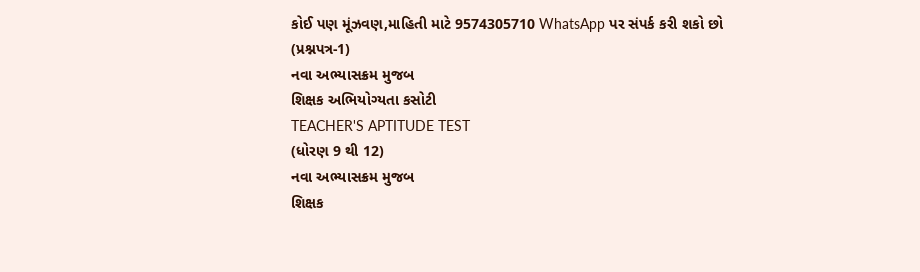કોઈ પણ મૂંઝવણ,માહિતી માટે 9574305710 WhatsApp પર સંપર્ક કરી શકો છો
(પ્રશ્નપત્ર-1)
નવા અભ્યાસક્રમ મુજબ
શિક્ષક અભિયોગ્યતા કસોટી
TEACHER'S APTITUDE TEST
(ધોરણ 9 થી 12)
નવા અભ્યાસક્રમ મુજબ
શિક્ષક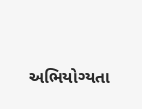અભિયોગ્યતા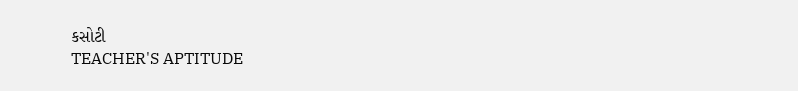કસોટી
TEACHER'S APTITUDE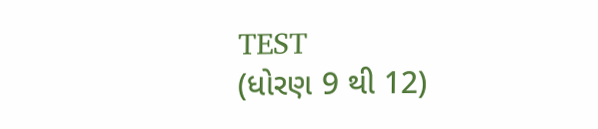TEST
(ધોરણ 9 થી 12)